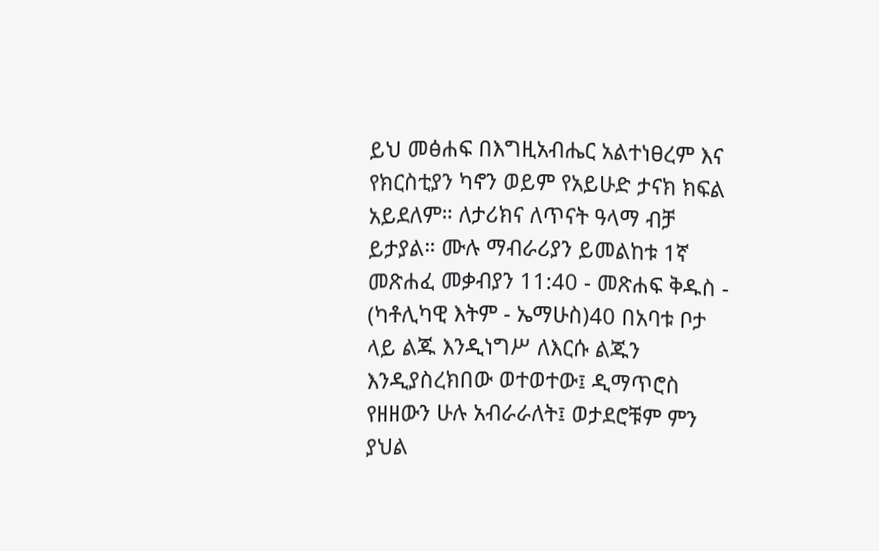ይህ መፅሐፍ በእግዚአብሔር አልተነፀረም እና የክርስቲያን ካኖን ወይም የአይሁድ ታናክ ክፍል አይደለም። ለታሪክና ለጥናት ዓላማ ብቻ ይታያል። ሙሉ ማብራሪያን ይመልከቱ 1ኛ መጽሐፈ መቃብያን 11:40 - መጽሐፍ ቅዱስ - (ካቶሊካዊ እትም - ኤማሁስ)40 በአባቱ ቦታ ላይ ልጁ እንዲነግሥ ለእርሱ ልጁን እንዲያስረክበው ወተወተው፤ ዲማጥሮስ የዘዘውን ሁሉ አብራራለት፤ ወታደሮቹም ምን ያህል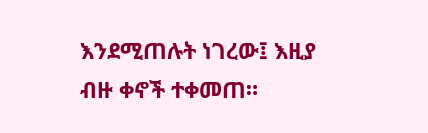እንደሚጠሉት ነገረው፤ እዚያ ብዙ ቀኖች ተቀመጠ።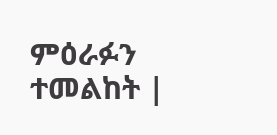ምዕራፉን ተመልከት |